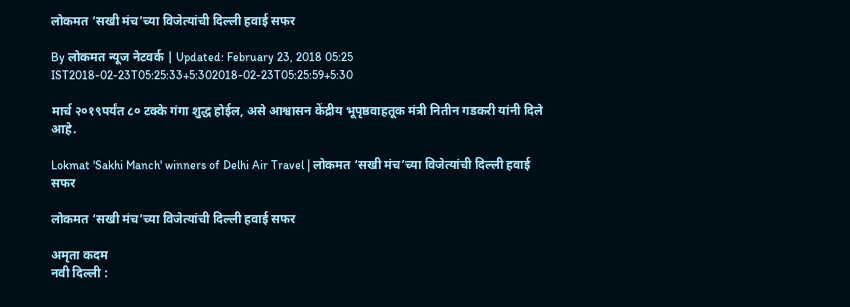लोकमत ‘सखी मंच’च्या विजेत्यांची दिल्ली हवाई सफर

By लोकमत न्यूज नेटवर्क | Updated: February 23, 2018 05:25 IST2018-02-23T05:25:33+5:302018-02-23T05:25:59+5:30

मार्च २०१९पर्यंत ८० टक्के गंगा शुद्ध होईल, असे आश्वासन केंद्रीय भूपृष्ठवाहतूक मंत्री नितीन गडकरी यांनी दिले आहे.

Lokmat 'Sakhi Manch' winners of Delhi Air Travel | लोकमत ‘सखी मंच’च्या विजेत्यांची दिल्ली हवाई सफर

लोकमत ‘सखी मंच’च्या विजेत्यांची दिल्ली हवाई सफर

अमृता कदम
नवी दिल्ली :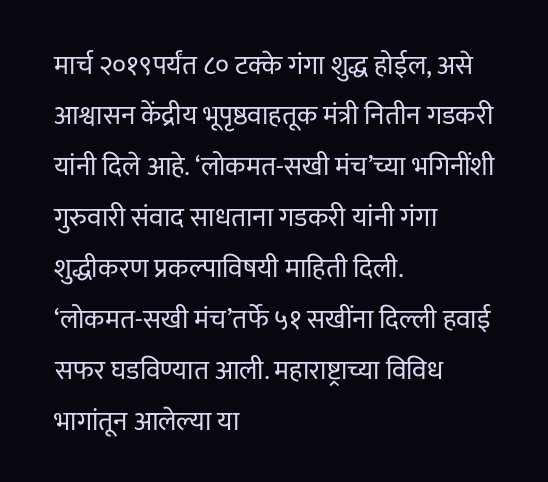मार्च २०१९पर्यंत ८० टक्के गंगा शुद्ध होईल, असे आश्वासन केंद्रीय भूपृष्ठवाहतूक मंत्री नितीन गडकरी यांनी दिले आहे. ‘लोकमत-सखी मंच’च्या भगिनींशी गुरुवारी संवाद साधताना गडकरी यांनी गंगा शुद्धीकरण प्रकल्पाविषयी माहिती दिली.
‘लोकमत-सखी मंच’तर्फे ५१ सखींना दिल्ली हवाई सफर घडविण्यात आली. महाराष्ट्राच्या विविध भागांतून आलेल्या या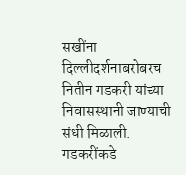सखींना दिल्लीदर्शनाबरोबरच नितीन गडकरी यांच्या निवासस्थानी जाण्याची संधी मिळाली. गडकरींकडे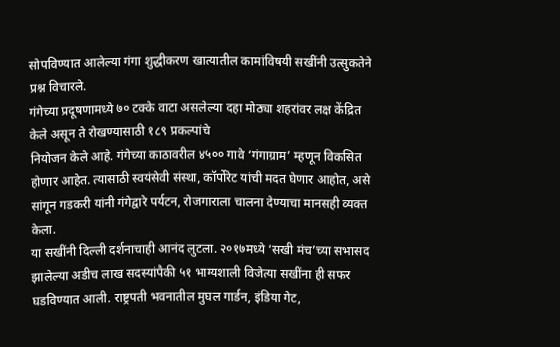सोपविण्यात आलेल्या गंगा शुद्धीकरण खात्यातील कामांविषयी सखींनी उत्सुकतेने प्रश्न विचारले.
गंगेच्या प्रदूषणामध्ये ७० टक्के वाटा असलेल्या दहा मोठ्या शहरांवर लक्ष केंद्रित केले असून ते रोखण्यासाठी १८९ प्रकल्पांचे
नियोजन केले आहे. गंगेच्या काठावरील ४५०० गावे ‘गंगाग्राम’ म्हणून विकसित होणार आहेत. त्यासाठी स्वयंसेवी संस्था, कॉर्पोरेट यांची मदत घेणार आहोत, असे सांगून गडकरी यांनी गंगेद्वारे पर्यटन, रोजगाराला चालना देण्याचा मानसही व्यक्त केला.
या सखींनी दिल्ली दर्शनाचाही आनंद लुटला. २०१७मध्ये ‘सखी मंच’च्या सभासद झालेल्या अडीच लाख सदस्यांपैकी ५१ भाग्यशाली विजेत्या सखींना ही सफर घडविण्यात आली. राष्ट्रपती भवनातील मुघल गार्डन, इंडिया गेट,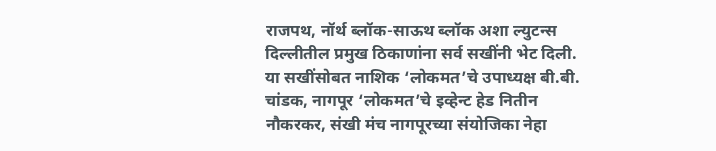राजपथ, नॉर्थ ब्लॉक-साऊथ ब्लॉक अशा ल्युटन्स दिल्लीतील प्रमुख ठिकाणांना सर्व सखींनी भेट दिली.
या सखींसोबत नाशिक ‘लोकमत’चे उपाध्यक्ष बी.बी. चांडक, नागपूर ‘लोकमत’चे इव्हेन्ट हेड नितीन नौकरकर, संखी मंच नागपूरच्या संयोजिका नेहा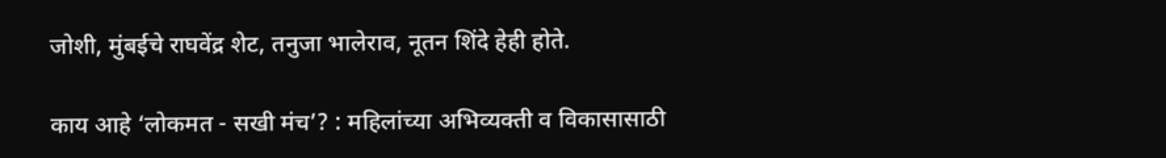जोशी, मुंबईचे राघवेंद्र शेट, तनुजा भालेराव, नूतन शिंदे हेही होते.

काय आहे ‘लोकमत - सखी मंच’? : महिलांच्या अभिव्यक्ती व विकासासाठी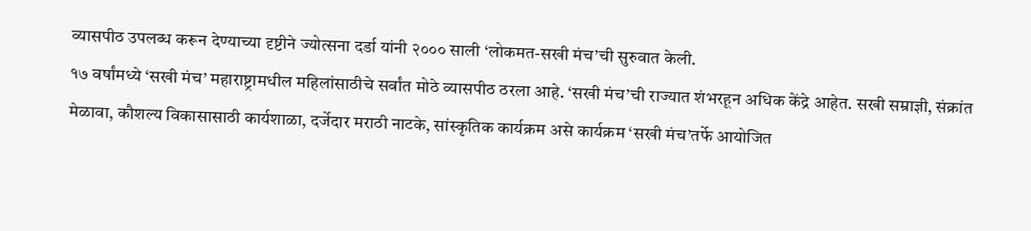व्यासपीठ उपलब्ध करून देण्याच्या दृष्टीने ज्योत्सना दर्डा यांनी २००० साली ‘लोकमत-सखी मंच’ची सुरुवात केली.
१७ वर्षांमध्ये ‘सखी मंच’ महाराष्ट्रामधील महिलांसाठीचे सर्वांत मोठे व्यासपीठ ठरला आहे. ‘सखी मंच’ची राज्यात शंभरहून अधिक केंद्रे आहेत. सखी सम्राज्ञी, संक्रांत मेळावा, कौशल्य विकासासाठी कार्यशाळा, दर्जेदार मराठी नाटके, सांस्कृतिक कार्यक्रम असे कार्यक्रम ‘सखी मंच’तर्फे आयोजित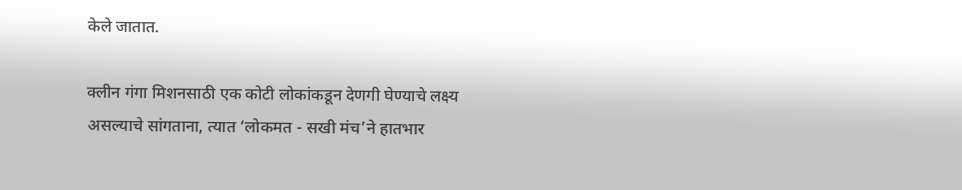केले जातात.

क्लीन गंगा मिशनसाठी एक कोटी लोकांकडून देणगी घेण्याचे लक्ष्य असल्याचे सांगताना, त्यात ‘लोकमत - सखी मंच’ने हातभार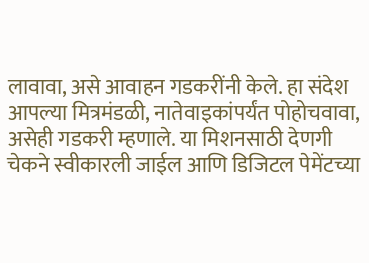लावावा, असे आवाहन गडकरींनी केले. हा संदेश आपल्या मित्रमंडळी, नातेवाइकांपर्यंत पोहोचवावा, असेही गडकरी म्हणाले. या मिशनसाठी देणगी चेकने स्वीकारली जाईल आणि डिजिटल पेमेंटच्या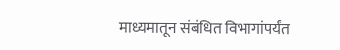माध्यमातून संबंधित विभागांपर्यंत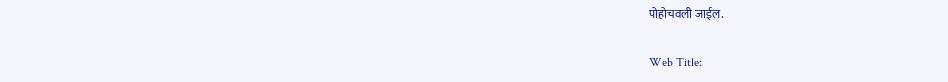पोहोचवली जाईल.

Web Title: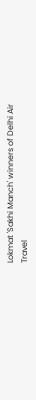Lokmat 'Sakhi Manch' winners of Delhi Air Travel